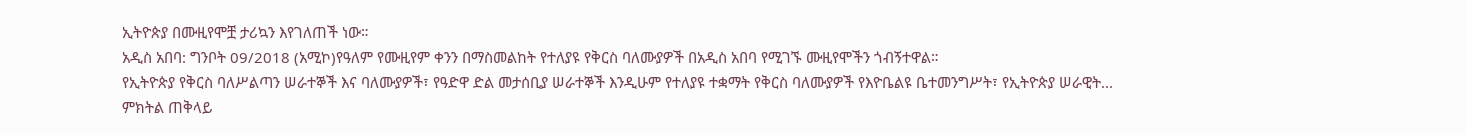ኢትዮጵያ በሙዚየሞቿ ታሪኳን እየገለጠች ነው።
አዲስ አበባ: ግንቦት 09/2018 (አሚኮ)የዓለም የሙዚየም ቀንን በማስመልከት የተለያዩ የቅርስ ባለሙያዎች በአዲስ አበባ የሚገኙ ሙዚየሞችን ጎብኝተዋል።
የኢትዮጵያ የቅርስ ባለሥልጣን ሠራተኞች እና ባለሙያዎች፣ የዓድዋ ድል መታሰቢያ ሠራተኞች እንዲሁም የተለያዩ ተቋማት የቅርስ ባለሙያዎች የእዮቤልዩ ቤተመንግሥት፣ የኢትዮጵያ ሠራዊት...
ምክትል ጠቅላይ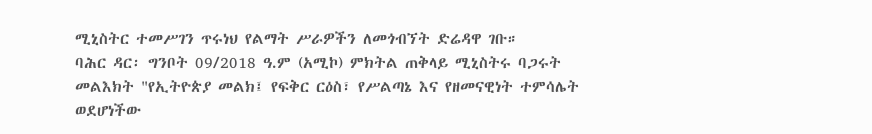ሚኒስትር ተመሥገን ጥሩነህ የልማት ሥራዎችን ለመጎብኘት ድሬዳዋ ገቡ።
ባሕር ዳር፡ ግንቦት 09/2018 ዓ.ም (አሚኮ) ምክትል ጠቅላይ ሚኒስትሩ ባጋሩት መልእክት "የኢትዮጵያ መልክ፤ የፍቅር ርዕስ፣ የሥልጣኔ እና የዘመናዊነት ተምሳሌት ወደሆነችው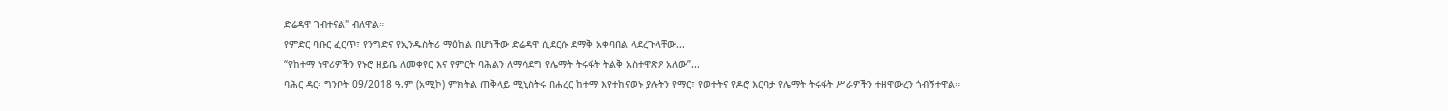ድሬዳዋ ገብተናል" ብለዋል።
የምድር ባቡር ፈርጥ፣ የንግድና የኢንዱስትሪ ማዕከል በሆነችው ድሬዳዋ ሲደርሱ ደማቅ አቀባበል ላደረጉላቸው...
“የከተማ ነዋሪዎችን የኑሮ ዘይቤ ለመቀየር እና የምርት ባሕልን ለማሳደግ የሌማት ትሩፋት ትልቅ አስተዋጽዖ አለው”...
ባሕር ዳር፡ ግንቦት 09/2018 ዓ.ም (አሚኮ) ምክትል ጠቅላይ ሚኒስትሩ በሐረር ከተማ እየተከናወኑ ያሉትን የማር፣ የወተትና የዶሮ እርባታ የሌማት ትሩፋት ሥራዎችን ተዘዋውረን ጎብኝተዋል።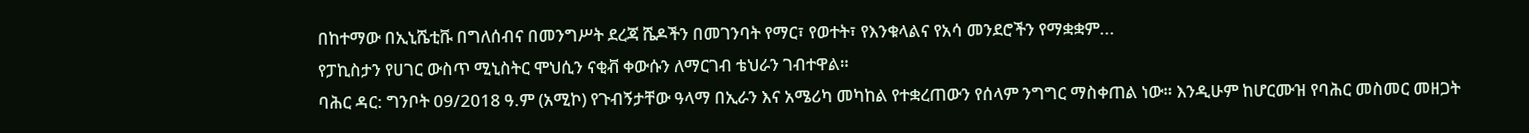በከተማው በኢኒሼቲቩ በግለሰብና በመንግሥት ደረጃ ሼዶችን በመገንባት የማር፣ የወተት፣ የእንቁላልና የአሳ መንደሮችን የማቋቋም...
የፓኪስታን የሀገር ውስጥ ሚኒስትር ሞህሲን ናቂቭ ቀውሱን ለማርገብ ቴህራን ገብተዋል።
ባሕር ዳር: ግንቦት 09/2018 ዓ.ም (አሚኮ) የጉብኝታቸው ዓላማ በኢራን እና አሜሪካ መካከል የተቋረጠውን የሰላም ንግግር ማስቀጠል ነው። እንዲሁም ከሆርሙዝ የባሕር መስመር መዘጋት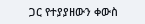ጋር የተያያዘውን ቀውስ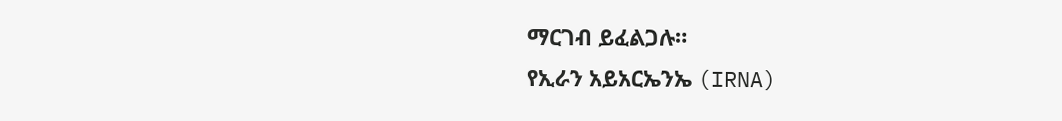ማርገብ ይፈልጋሉ።
የኢራን አይአርኤንኤ (IRNA)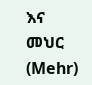እና መህር (Mehr)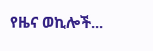የዜና ወኪሎች...